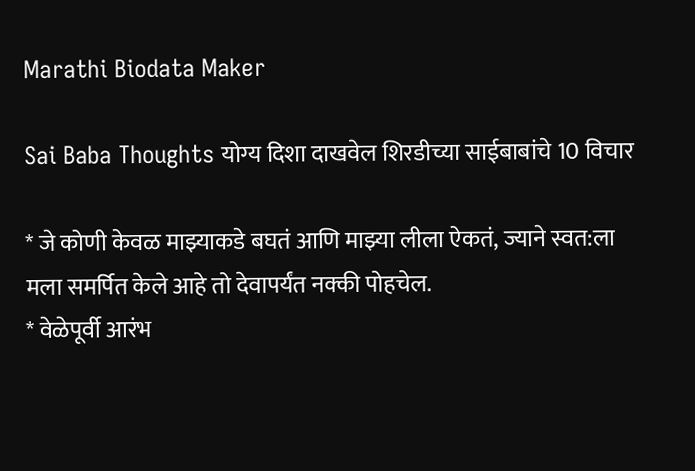Marathi Biodata Maker

Sai Baba Thoughts योग्य दिशा दाखवेल शिरडीच्या साईबाबांचे 10 विचार

* जे कोणी केवळ माझ्याकडे बघतं आणि माझ्या लीला ऐकतं, ज्याने स्वत:ला मला समर्पित केले आहे तो देवापर्यंत नक्की पोहचेल.
* वेळेपूर्वी आरंभ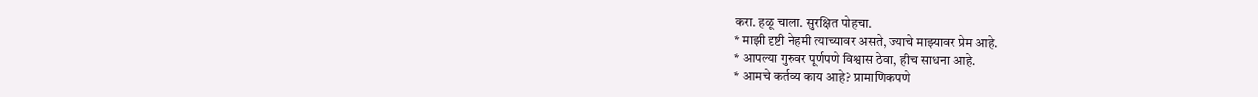करा. हळू चाला. सुरक्षित पोहचा.
* माझी दृष्टी नेहमी त्याच्यावर असते, ज्याचे माझ्यावर प्रेम आहे.
* आपल्या गुरुवर पूर्णपणे विश्वास ठेवा, हीच साधना आहे.
* आमचे कर्तव्य काय आहे? प्रामाणिकपणे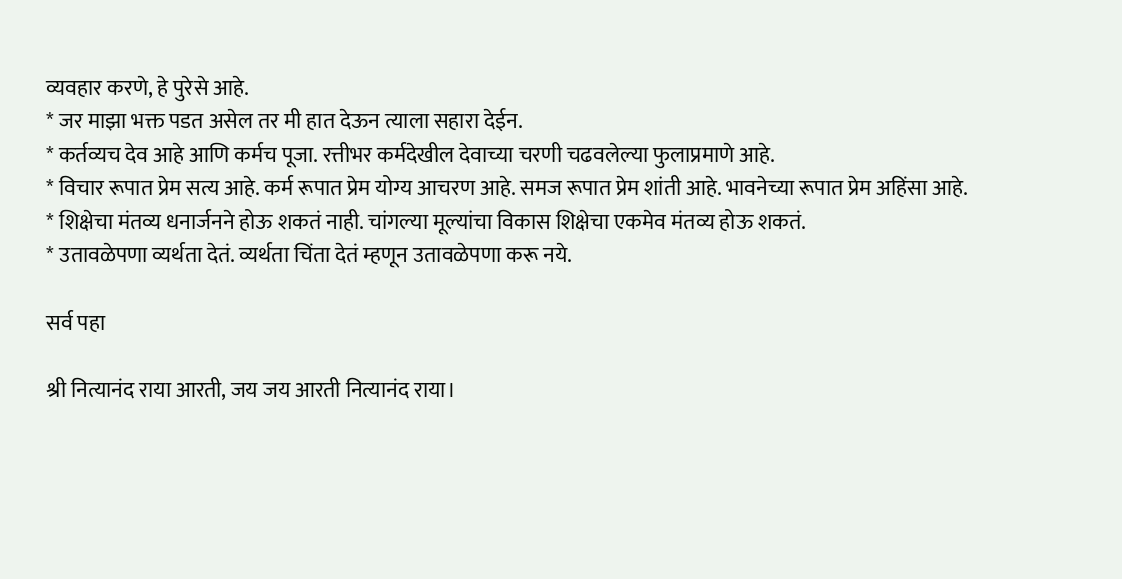व्यवहार करणे, हे पुरेसे आहे.
* जर माझा भक्त पडत असेल तर मी हात देऊन त्याला सहारा देईन.
* कर्तव्यच देव आहे आणि कर्मच पूजा. रत्तीभर कर्मदेखील देवाच्या चरणी चढवलेल्या फुलाप्रमाणे आहे.
* विचार रूपात प्रेम सत्य आहे. कर्म रूपात प्रेम योग्य आचरण आहे. समज रूपात प्रेम शांती आहे. भावनेच्या रूपात प्रेम अहिंसा आहे.
* शिक्षेचा मंतव्य धनार्जनने होऊ शकतं नाही. चांगल्या मूल्यांचा विकास शिक्षेचा एकमेव मंतव्य होऊ शकतं.
* उतावळेपणा व्यर्थता देतं. व्यर्थता चिंता देतं म्हणून उतावळेपणा करू नये.

सर्व पहा

श्री नित्यानंद राया आरती, जय जय आरती नित्यानंद राया।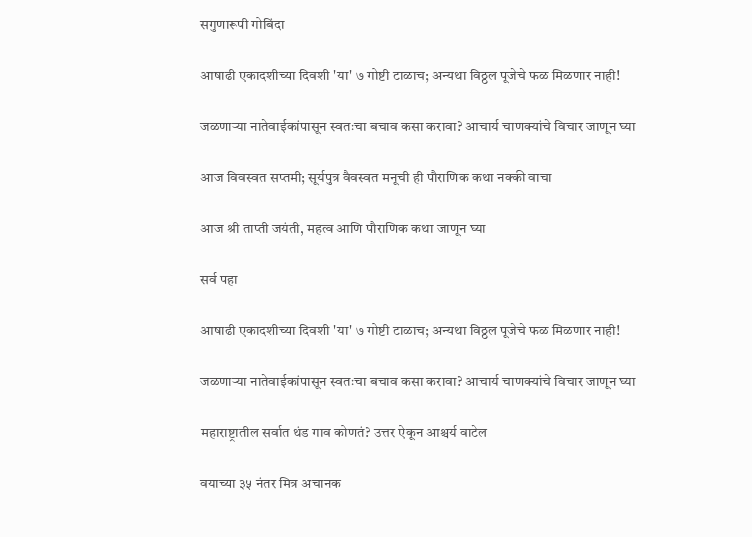सगुणारूपी गोबिंदा

आषाढी एकादशीच्या दिवशी 'या' ७ गोष्टी टाळाच; अन्यथा विठ्ठल पूजेचे फळ मिळणार नाही!

जळणाऱ्या नातेवाईकांपासून स्वतःचा बचाव कसा करावा? आचार्य चाणक्यांचे विचार जाणून घ्या

आज विवस्वत सप्तमी; सूर्यपुत्र वैवस्वत मनूची ही पौराणिक कथा नक्की वाचा

आज श्री ताप्ती जयंती, महत्व आणि पौराणिक कथा जाणून घ्या

सर्व पहा

आषाढी एकादशीच्या दिवशी 'या' ७ गोष्टी टाळाच; अन्यथा विठ्ठल पूजेचे फळ मिळणार नाही!

जळणाऱ्या नातेवाईकांपासून स्वतःचा बचाव कसा करावा? आचार्य चाणक्यांचे विचार जाणून घ्या

महाराष्ट्रातील सर्वात थंड गाव कोणतं? उत्तर ऐकून आश्चर्य वाटेल

वयाच्या ३५ नंतर मित्र अचानक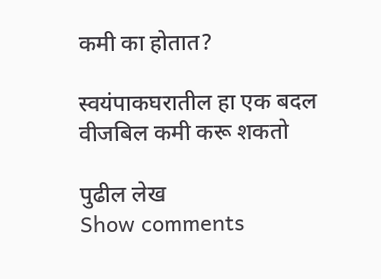कमी का होतात?

स्वयंपाकघरातील हा एक बदल वीजबिल कमी करू शकतो

पुढील लेख
Show comments